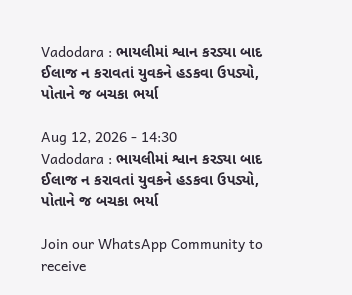Vadodara : ભાયલીમાં શ્વાન કરડ્યા બાદ ઈલાજ ન કરાવતાં યુવકને હડકવા ઉપડ્યો, પોતાને જ બચકા ભર્યા

Aug 12, 2026 - 14:30
Vadodara : ભાયલીમાં શ્વાન કરડ્યા બાદ ઈલાજ ન કરાવતાં યુવકને હડકવા ઉપડ્યો, પોતાને જ બચકા ભર્યા

Join our WhatsApp Community to receive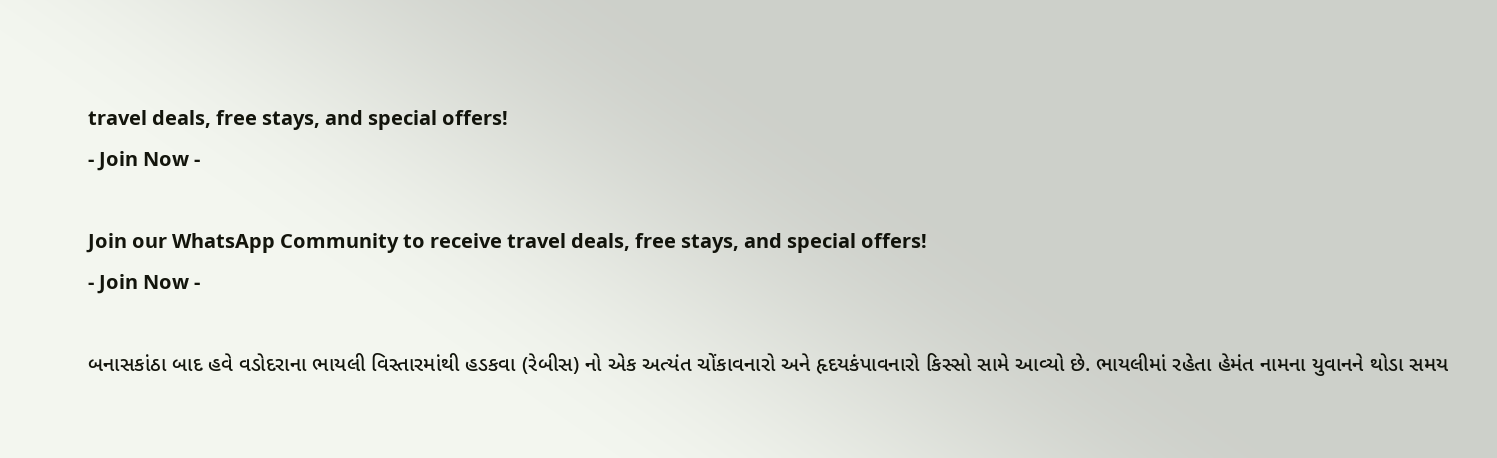travel deals, free stays, and special offers!
- Join Now -

Join our WhatsApp Community to receive travel deals, free stays, and special offers!
- Join Now -

બનાસકાંઠા બાદ હવે વડોદરાના ભાયલી વિસ્તારમાંથી હડકવા (રેબીસ) નો એક અત્યંત ચોંકાવનારો અને હૃદયકંપાવનારો કિસ્સો સામે આવ્યો છે. ભાયલીમાં રહેતા હેમંત નામના યુવાનને થોડા સમય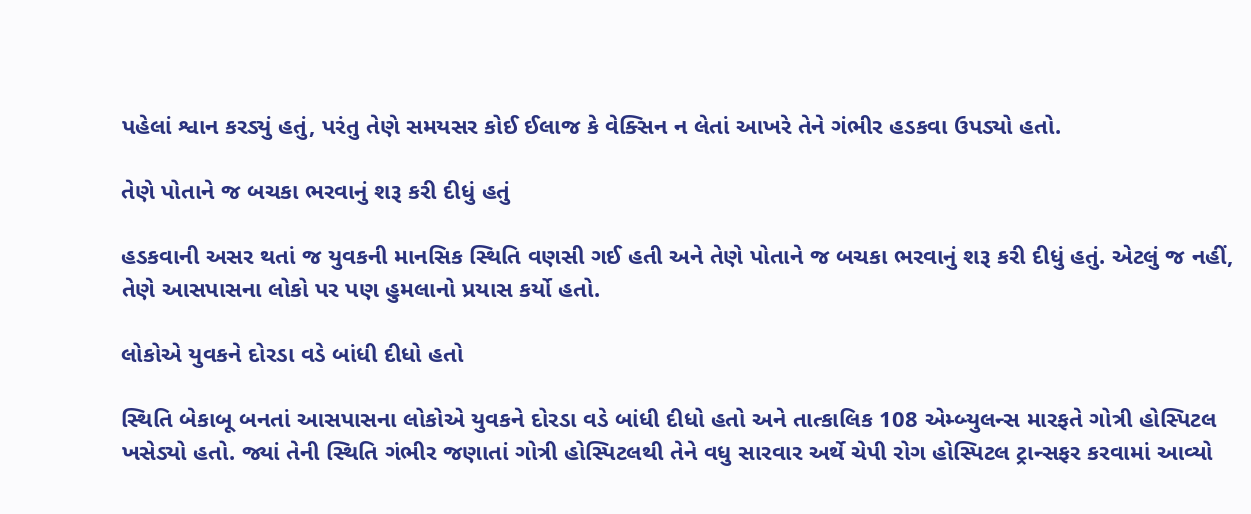પહેલાં શ્વાન કરડ્યું હતું, પરંતુ તેણે સમયસર કોઈ ઈલાજ કે વેક્સિન ન લેતાં આખરે તેને ગંભીર હડકવા ઉપડ્યો હતો.

તેણે પોતાને જ બચકા ભરવાનું શરૂ કરી દીધું હતું

હડકવાની અસર થતાં જ યુવકની માનસિક સ્થિતિ વણસી ગઈ હતી અને તેણે પોતાને જ બચકા ભરવાનું શરૂ કરી દીધું હતું. એટલું જ નહીં, તેણે આસપાસના લોકો પર પણ હુમલાનો પ્રયાસ કર્યો હતો.

લોકોએ યુવકને દોરડા વડે બાંધી દીધો હતો

સ્થિતિ બેકાબૂ બનતાં આસપાસના લોકોએ યુવકને દોરડા વડે બાંધી દીધો હતો અને તાત્કાલિક 108 એમ્બ્યુલન્સ મારફતે ગોત્રી હોસ્પિટલ ખસેડ્યો હતો. જ્યાં તેની સ્થિતિ ગંભીર જણાતાં ગોત્રી હોસ્પિટલથી તેને વધુ સારવાર અર્થે ચેપી રોગ હોસ્પિટલ ટ્રાન્સફર કરવામાં આવ્યો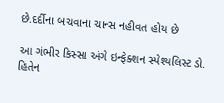છે.દર્દીના બચવાના ચાન્સ નહીવત હોય છે

આ ગંભીર કિસ્સા અંગે ઇન્ફેક્શન સ્પેશ્યલિસ્ટ ડો. હિતેન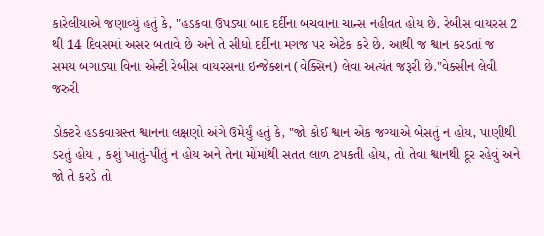કારેલીયાએ જણાવ્યું હતું કે, "હડકવા ઉપડ્યા બાદ દર્દીના બચવાના ચાન્સ નહીવત હોય છે. રેબીસ વાયરસ 2 થી 14 દિવસમાં અસર બતાવે છે અને તે સીધો દર્દીના મગજ પર એટેક કરે છે. આથી જ શ્વાન કરડતાં જ સમય બગાડ્યા વિના એન્ટી રેબીસ વાયરસના ઇન્જેક્શન (વેક્સિન) લેવા અત્યંત જરૂરી છે."વેક્સીન લેવી જરુરી

ડોક્ટરે હડકવાગ્રસ્ત શ્વાનના લક્ષણો અંગે ઉમેર્યું હતું કે, "જો કોઈ શ્વાન એક જગ્યાએ બેસતું ન હોય, પાણીથી ડરતું હોય , કશું ખાતું-પીતું ન હોય અને તેના મોંમાંથી સતત લાળ ટપકતી હોય, તો તેવા શ્વાનથી દૂર રહેવું અને જો તે કરડે તો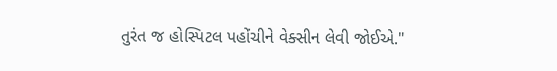તુરંત જ હોસ્પિટલ પહોંચીને વેક્સીન લેવી જોઈએ."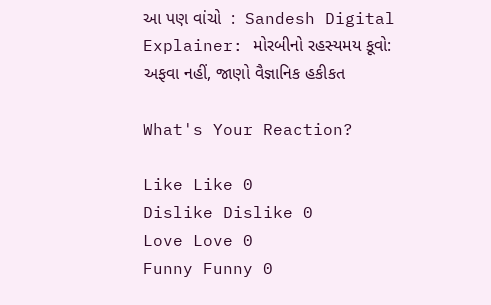આ પણ વાંચો  :  Sandesh Digital Explainer: મોરબીનો રહસ્યમય કૂવો: અફવા નહીં, જાણો વૈજ્ઞાનિક હકીકત

What's Your Reaction?

Like Like 0
Dislike Dislike 0
Love Love 0
Funny Funny 0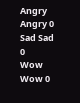Angry Angry 0
Sad Sad 0
Wow Wow 0